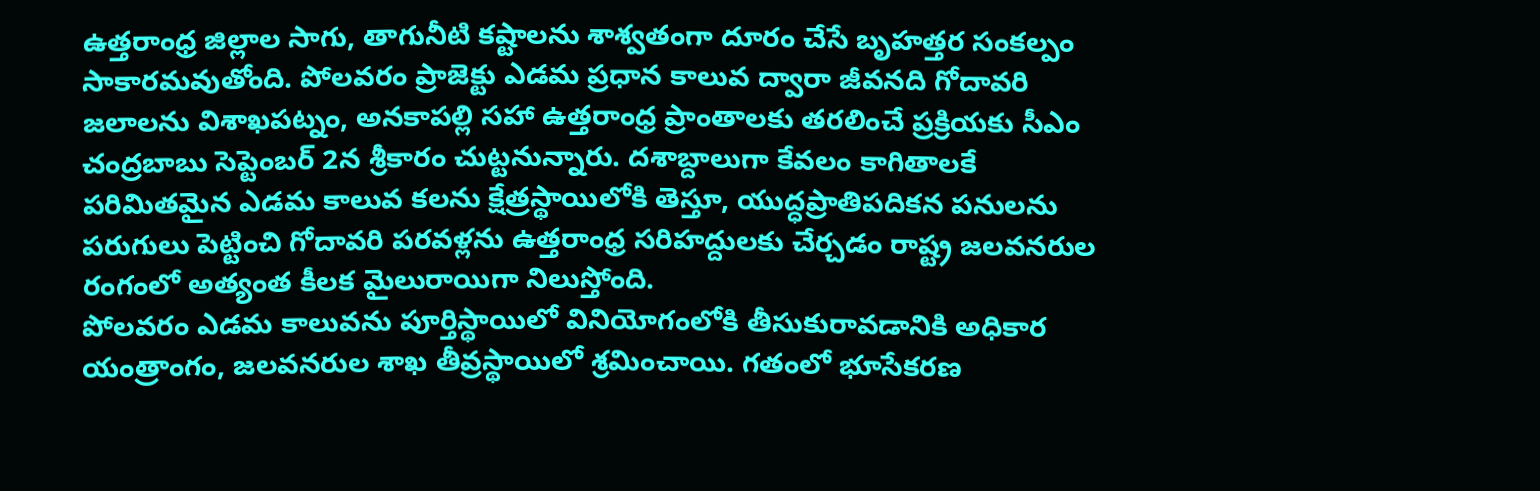ఉత్తరాంధ్ర జిల్లాల సాగు, తాగునీటి కష్టాలను శాశ్వతంగా దూరం చేసే బృహత్తర సంకల్పం సాకారమవుతోంది. పోలవరం ప్రాజెక్టు ఎడమ ప్రధాన కాలువ ద్వారా జీవనది గోదావరి జలాలను విశాఖపట్నం, అనకాపల్లి సహా ఉత్తరాంధ్ర ప్రాంతాలకు తరలించే ప్రక్రియకు సీఎం చంద్రబాబు సెప్టెంబర్ 2న శ్రీకారం చుట్టనున్నారు. దశాబ్దాలుగా కేవలం కాగితాలకే పరిమితమైన ఎడమ కాలువ కలను క్షేత్రస్థాయిలోకి తెస్తూ, యుద్ధప్రాతిపదికన పనులను పరుగులు పెట్టించి గోదావరి పరవళ్లను ఉత్తరాంధ్ర సరిహద్దులకు చేర్చడం రాష్ట్ర జలవనరుల రంగంలో అత్యంత కీలక మైలురాయిగా నిలుస్తోంది.
పోలవరం ఎడమ కాలువను పూర్తిస్థాయిలో వినియోగంలోకి తీసుకురావడానికి అధికార యంత్రాంగం, జలవనరుల శాఖ తీవ్రస్థాయిలో శ్రమించాయి. గతంలో భూసేకరణ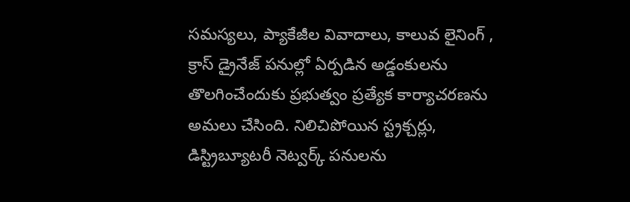సమస్యలు, ప్యాకేజీల వివాదాలు, కాలువ లైనింగ్ , క్రాస్ డ్రైనేజ్ పనుల్లో ఏర్పడిన అడ్డంకులను తొలగించేందుకు ప్రభుత్వం ప్రత్యేక కార్యాచరణను అమలు చేసింది. నిలిచిపోయిన స్ట్రక్చర్లు, డిస్ట్రిబ్యూటరీ నెట్వర్క్ పనులను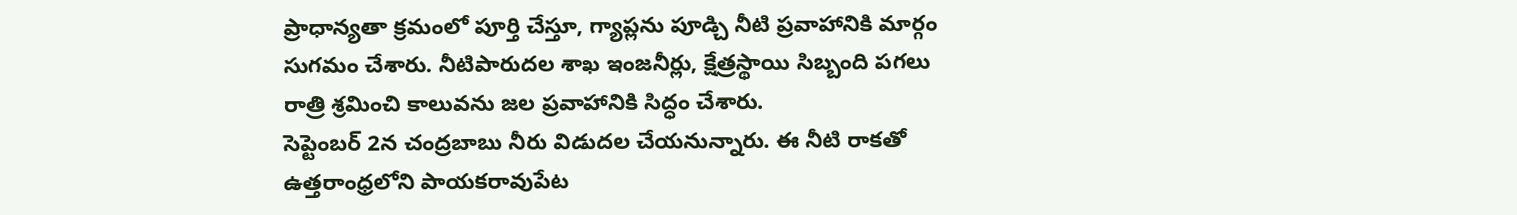ప్రాధాన్యతా క్రమంలో పూర్తి చేస్తూ, గ్యాప్లను పూడ్చి నీటి ప్రవాహానికి మార్గం సుగమం చేశారు. నీటిపారుదల శాఖ ఇంజనీర్లు, క్షేత్రస్థాయి సిబ్బంది పగలు రాత్రి శ్రమించి కాలువను జల ప్రవాహానికి సిద్ధం చేశారు.
సెప్టెంబర్ 2న చంద్రబాబు నీరు విడుదల చేయనున్నారు. ఈ నీటి రాకతో ఉత్తరాంధ్రలోని పాయకరావుపేట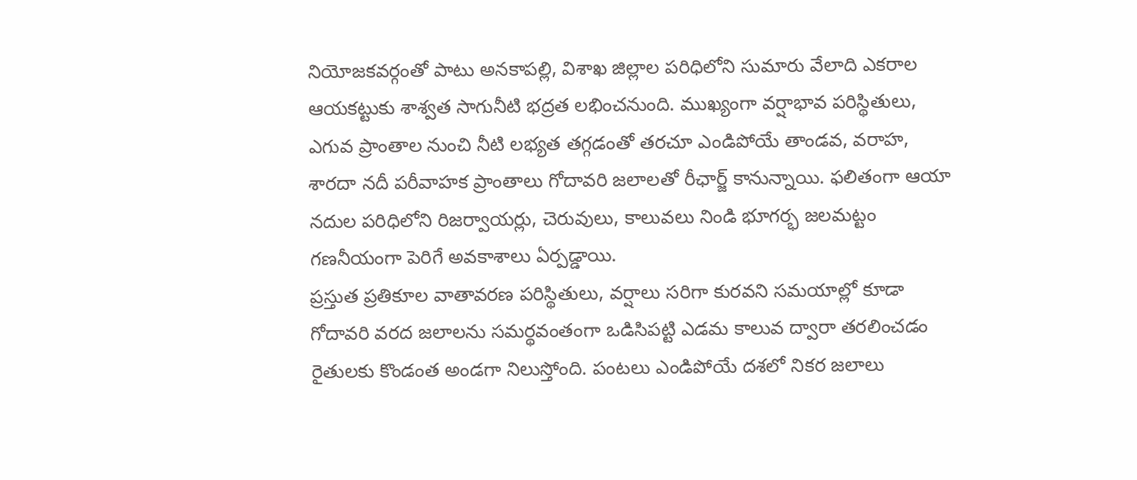నియోజకవర్గంతో పాటు అనకాపల్లి, విశాఖ జిల్లాల పరిధిలోని సుమారు వేలాది ఎకరాల ఆయకట్టుకు శాశ్వత సాగునీటి భద్రత లభించనుంది. ముఖ్యంగా వర్షాభావ పరిస్థితులు, ఎగువ ప్రాంతాల నుంచి నీటి లభ్యత తగ్గడంతో తరచూ ఎండిపోయే తాండవ, వరాహ, శారదా నదీ పరీవాహక ప్రాంతాలు గోదావరి జలాలతో రీఛార్జ్ కానున్నాయి. ఫలితంగా ఆయా నదుల పరిధిలోని రిజర్వాయర్లు, చెరువులు, కాలువలు నిండి భూగర్భ జలమట్టం గణనీయంగా పెరిగే అవకాశాలు ఏర్పడ్డాయి.
ప్రస్తుత ప్రతికూల వాతావరణ పరిస్థితులు, వర్షాలు సరిగా కురవని సమయాల్లో కూడా గోదావరి వరద జలాలను సమర్థవంతంగా ఒడిసిపట్టి ఎడమ కాలువ ద్వారా తరలించడం రైతులకు కొండంత అండగా నిలుస్తోంది. పంటలు ఎండిపోయే దశలో నికర జలాలు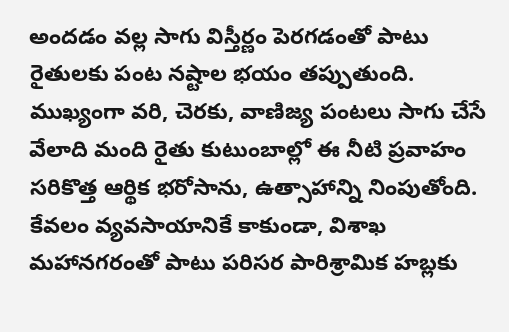అందడం వల్ల సాగు విస్తీర్ణం పెరగడంతో పాటు రైతులకు పంట నష్టాల భయం తప్పుతుంది. ముఖ్యంగా వరి, చెరకు, వాణిజ్య పంటలు సాగు చేసే వేలాది మంది రైతు కుటుంబాల్లో ఈ నీటి ప్రవాహం సరికొత్త ఆర్థిక భరోసాను, ఉత్సాహాన్ని నింపుతోంది. కేవలం వ్యవసాయానికే కాకుండా, విశాఖ మహానగరంతో పాటు పరిసర పారిశ్రామిక హబ్లకు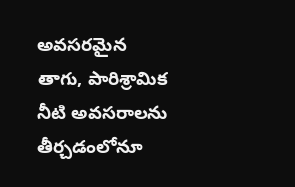అవసరమైన తాగు, పారిశ్రామిక నీటి అవసరాలను తీర్చడంలోనూ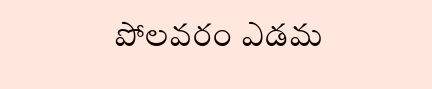పోలవరం ఎడమ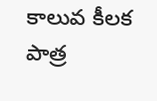కాలువ కీలక పాత్ర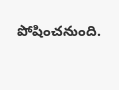పోషించనుంది.